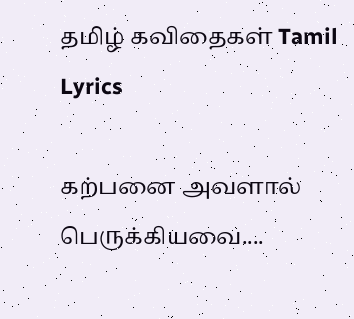தமிழ் கவிதைகள் Tamil Lyrics

கற்பனை அவளால் பெருக்கியவை....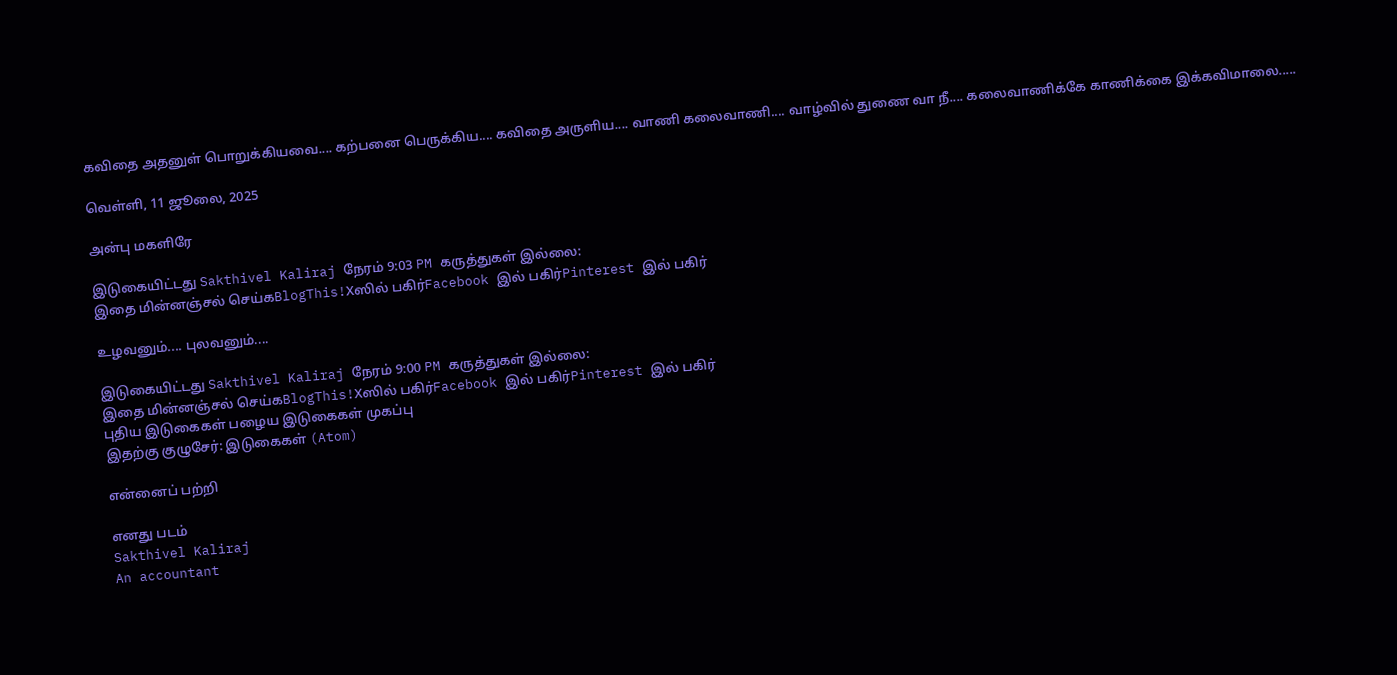கவிதை அதனுள் பொறுக்கியவை.... கற்பனை பெருக்கிய.... கவிதை அருளிய.... வாணி கலைவாணி.... வாழ்வில் துணை வா நீ.... கலைவாணிக்கே காணிக்கை இக்கவிமாலை.....

வெள்ளி, 11 ஜூலை, 2025

அன்பு மகளிரே

இடுகையிட்டது Sakthivel Kaliraj நேரம் 9:03 PM கருத்துகள் இல்லை:
இதை மின்னஞ்சல் செய்கBlogThis!Xஸில் பகிர்Facebook இல் பகிர்Pinterest இல் பகிர்

உழவனும்.... புலவனும்....

இடுகையிட்டது Sakthivel Kaliraj நேரம் 9:00 PM கருத்துகள் இல்லை:
இதை மின்னஞ்சல் செய்கBlogThis!Xஸில் பகிர்Facebook இல் பகிர்Pinterest இல் பகிர்
புதிய இடுகைகள் பழைய இடுகைகள் முகப்பு
இதற்கு குழுசேர்: இடுகைகள் (Atom)

என்னைப் பற்றி

எனது படம்
Sakthivel Kaliraj
An accountant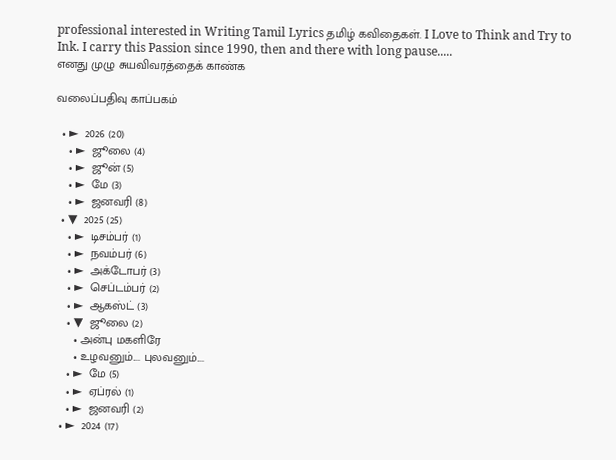professional interested in Writing Tamil Lyrics தமிழ் கவிதைகள். I Love to Think and Try to Ink. I carry this Passion since 1990, then and there with long pause.....
எனது முழு சுயவிவரத்தைக் காண்க

வலைப்பதிவு காப்பகம்

  • ►  2026 (20)
    • ►  ஜூலை (4)
    • ►  ஜூன் (5)
    • ►  மே (3)
    • ►  ஜனவரி (8)
  • ▼  2025 (25)
    • ►  டிசம்பர் (1)
    • ►  நவம்பர் (6)
    • ►  அக்டோபர் (3)
    • ►  செப்டம்பர் (2)
    • ►  ஆகஸ்ட் (3)
    • ▼  ஜூலை (2)
      • அன்பு மகளிரே
      • உழவனும்.... புலவனும்....
    • ►  மே (5)
    • ►  ஏப்ரல் (1)
    • ►  ஜனவரி (2)
  • ►  2024 (17)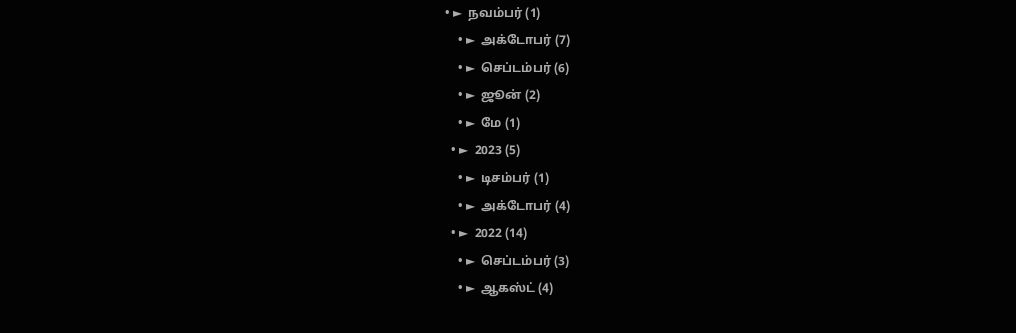• ►  நவம்பர் (1)
    • ►  அக்டோபர் (7)
    • ►  செப்டம்பர் (6)
    • ►  ஜூன் (2)
    • ►  மே (1)
  • ►  2023 (5)
    • ►  டிசம்பர் (1)
    • ►  அக்டோபர் (4)
  • ►  2022 (14)
    • ►  செப்டம்பர் (3)
    • ►  ஆகஸ்ட் (4)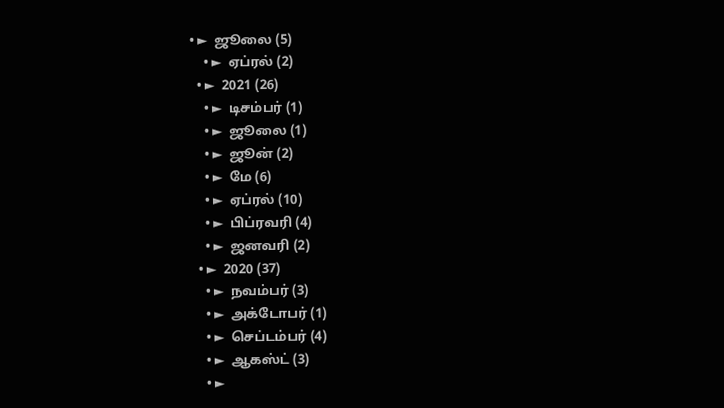• ►  ஜூலை (5)
    • ►  ஏப்ரல் (2)
  • ►  2021 (26)
    • ►  டிசம்பர் (1)
    • ►  ஜூலை (1)
    • ►  ஜூன் (2)
    • ►  மே (6)
    • ►  ஏப்ரல் (10)
    • ►  பிப்ரவரி (4)
    • ►  ஜனவரி (2)
  • ►  2020 (37)
    • ►  நவம்பர் (3)
    • ►  அக்டோபர் (1)
    • ►  செப்டம்பர் (4)
    • ►  ஆகஸ்ட் (3)
    • ►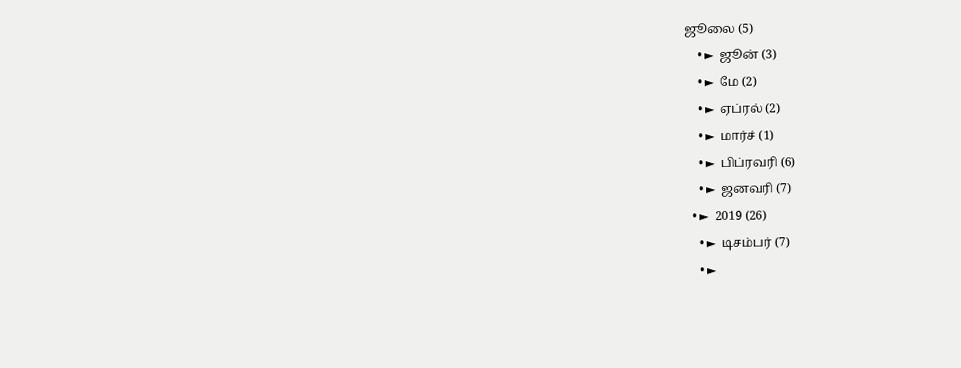ஜூலை (5)
    • ►  ஜூன் (3)
    • ►  மே (2)
    • ►  ஏப்ரல் (2)
    • ►  மார்ச் (1)
    • ►  பிப்ரவரி (6)
    • ►  ஜனவரி (7)
  • ►  2019 (26)
    • ►  டிசம்பர் (7)
    • ►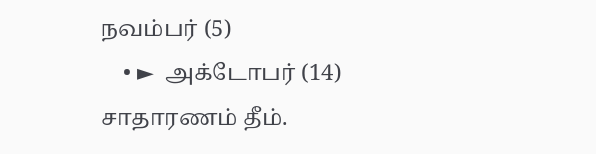நவம்பர் (5)
    • ►  அக்டோபர் (14)
சாதாரணம் தீம்.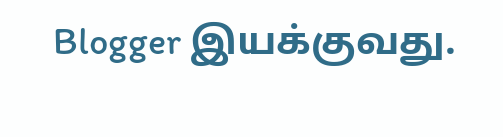Blogger இயக்குவது.